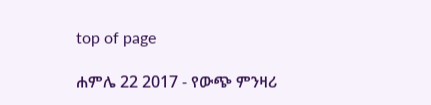top of page

ሐምሌ 22 2017 - የውጭ ምንዛሪ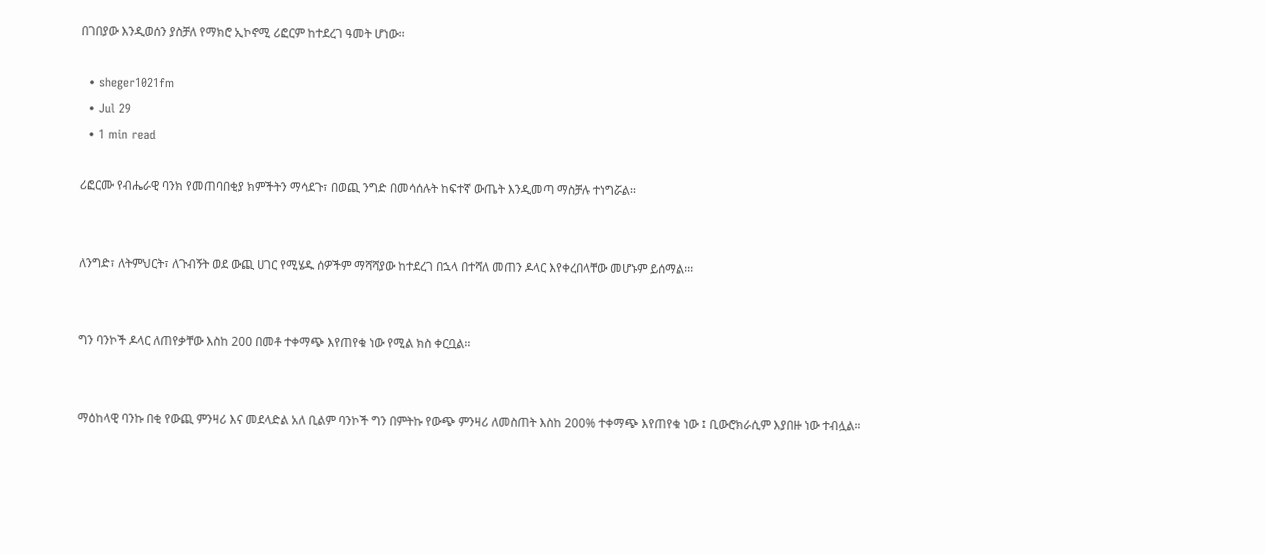በገበያው እንዲወሰን ያስቻለ የማክሮ ኢኮኖሚ ሪፎርም ከተደረገ ዓመት ሆነው፡፡

  • sheger1021fm
  • Jul 29
  • 1 min read

ሪፎርሙ የብሔራዊ ባንክ የመጠባበቂያ ክምችትን ማሳደጉ፣ በወጪ ንግድ በመሳሰሉት ከፍተኛ ውጤት እንዲመጣ ማስቻሉ ተነግሯል፡፡


ለንግድ፣ ለትምህርት፣ ለጉብኝት ወደ ውጪ ሀገር የሚሄዱ ሰዎችም ማሻሻያው ከተደረገ በኋላ በተሻለ መጠን ዶላር እየቀረበላቸው መሆኑም ይሰማል፡፡፡


ግን ባንኮች ዶላር ለጠየቃቸው እስከ 200 በመቶ ተቀማጭ እየጠየቁ ነው የሚል ክስ ቀርቧል፡፡


ማዕከላዊ ባንኩ በቂ የውጪ ምንዛሪ እና መደላድል አለ ቢልም ባንኮች ግን በምትኩ የውጭ ምንዛሪ ለመስጠት እስከ 200% ተቀማጭ እየጠየቁ ነው ፤ ቢውሮክራሲም እያበዙ ነው ተብሏል።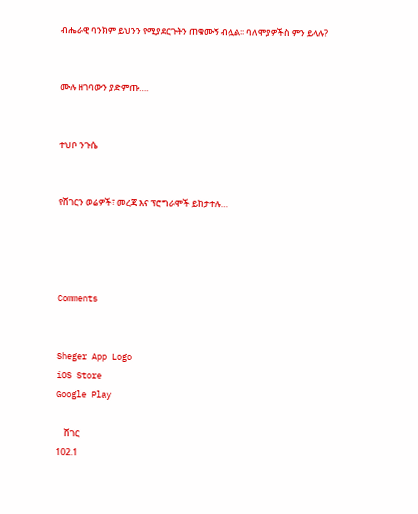ብሔራዊ ባንክም ይህንን የሚያደርጉትን ጠቁሙኝ ብሏል፡፡ ባለሞያዎችስ ምን ይላሉ?


ሙሉ ዘገባውን ያድምጡ….


ተህቦ ንጉሴ


የሸገርን ወሬዎች፣ መረጃ እና ፕሮግራሞች ይከታተሉ…




Comments


Sheger App Logo
iOS Store
Google Play

    ሸገር
102.1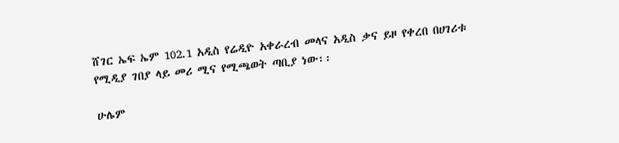ሸገር ኤፍ ኤም 102.1 አዲስ የሬዲዮ አቀራረብ መላና አዲስ ቃና ይዞ የቀረበ በሀገሪቱ የሚዲያ ገበያ ላይ መሪ ሚና የሚጫወት ጣቢያ ነው፡፡

ሁሌም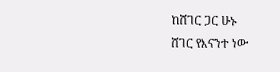ከሸገር ጋር ሁኑ
ሸገር የእናንተ ነው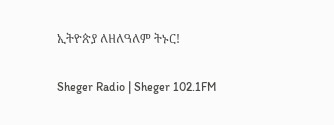ኢትዮጵያ ለዘለዓለም ትኑር!

Sheger Radio | Sheger 102.1FM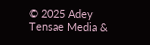© 2025 Adey Tensae Media &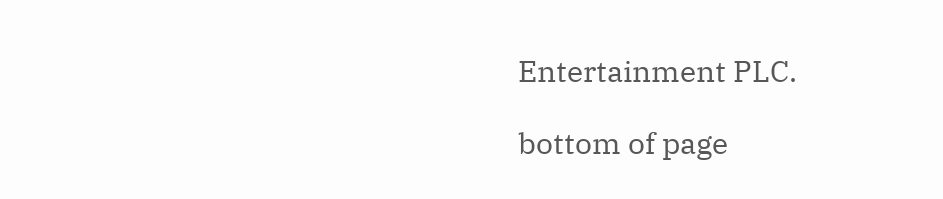Entertainment PLC.

bottom of page